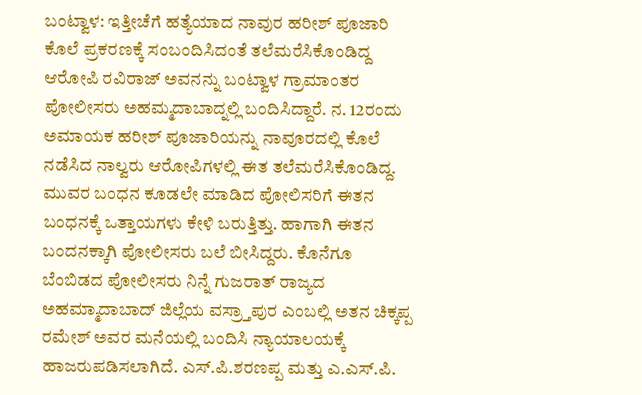ಬಂಟ್ವಾಳ: ಇತ್ತೀಚೆಗೆ ಹತ್ಯೆಯಾದ ನಾವುರ ಹರೀಶ್ ಪೂಜಾರಿ ಕೊಲೆ ಪ್ರಕರಣಕ್ಕೆ ಸಂಬಂದಿಸಿದಂತೆ ತಲೆಮರೆಸಿಕೊಂಡಿದ್ದ ಆರೋಪಿ ರವಿರಾಜ್ ಅವನನ್ನು ಬಂಟ್ವಾಳ ಗ್ರಾಮಾಂತರ ಪೋಲೀಸರು ಅಹಮ್ಮದಾಬಾದ್ನಲ್ಲಿ ಬಂದಿಸಿದ್ದಾರೆ. ನ. 12ರಂದು ಅಮಾಯಕ ಹರೀಶ್ ಪೂಜಾರಿಯನ್ನು ನಾವೂರದಲ್ಲಿ ಕೊಲೆ ನಡೆಸಿದ ನಾಲ್ವರು ಆರೋಪಿಗಳಲ್ಲಿ ಈತ ತಲೆಮರೆಸಿಕೊಂಡಿದ್ದ. ಮುವರ ಬಂಧನ ಕೂಡಲೇ ಮಾಡಿದ ಪೋಲಿಸರಿಗೆ ಈತನ ಬಂಧನಕ್ಕೆ ಒತ್ತಾಯಗಳು ಕೇಳಿ ಬರುತ್ತಿತ್ತು. ಹಾಗಾಗಿ ಈತನ ಬಂದನಕ್ಕಾಗಿ ಪೋಲೀಸರು ಬಲೆ ಬೀಸಿದ್ದರು. ಕೊನೆಗೂ ಬೆಂಬಿಡದ ಪೋಲೀಸರು ನಿನ್ನೆ ಗುಜರಾತ್ ರಾಜ್ಯದ ಅಹಮ್ಮಾದಾಬಾದ್ ಜಿಲ್ಲೆಯ ವಸ್ರ್ತಾಪುರ ಎಂಬಲ್ಲಿ ಅತನ ಚಿಕ್ಕಪ್ಪ ರಮೇಶ್ ಅವರ ಮನೆಯಲ್ಲಿ ಬಂದಿಸಿ ನ್ಯಾಯಾಲಯಕ್ಕೆ ಹಾಜರುಪಡಿಸಲಾಗಿದೆ. ಎಸ್.ಪಿ.ಶರಣಪ್ಪ ಮತ್ತು ಎ.ಎಸ್.ಪಿ.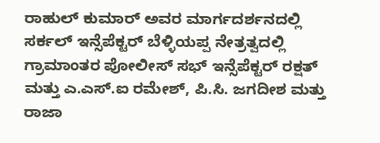ರಾಹುಲ್ ಕುಮಾರ್ ಅವರ ಮಾರ್ಗದರ್ಶನದಲ್ಲಿ ಸರ್ಕಲ್ ಇನ್ಸೆಪೆಕ್ಟರ್ ಬೆಳ್ಳಿಯಪ್ಪ ನೇತ್ರತ್ವದಲ್ಲಿ ಗ್ರಾಮಾಂತರ ಪೋಲೀಸ್ ಸಭ್ ಇನ್ಸೆಪೆಕ್ಟರ್ ರಕ್ಷತ್ ಮತ್ತು ಎ.ಎಸ್.ಐ ರಮೇಶ್, ಪಿ.ಸಿ. ಜಗದೀಶ ಮತ್ತು ರಾಜಾ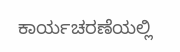ಕಾರ್ಯಚರಣೆಯಲ್ಲಿ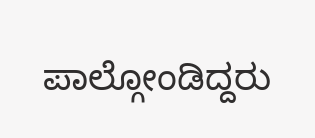ಪಾಲ್ಗೋಂಡಿದ್ದರು